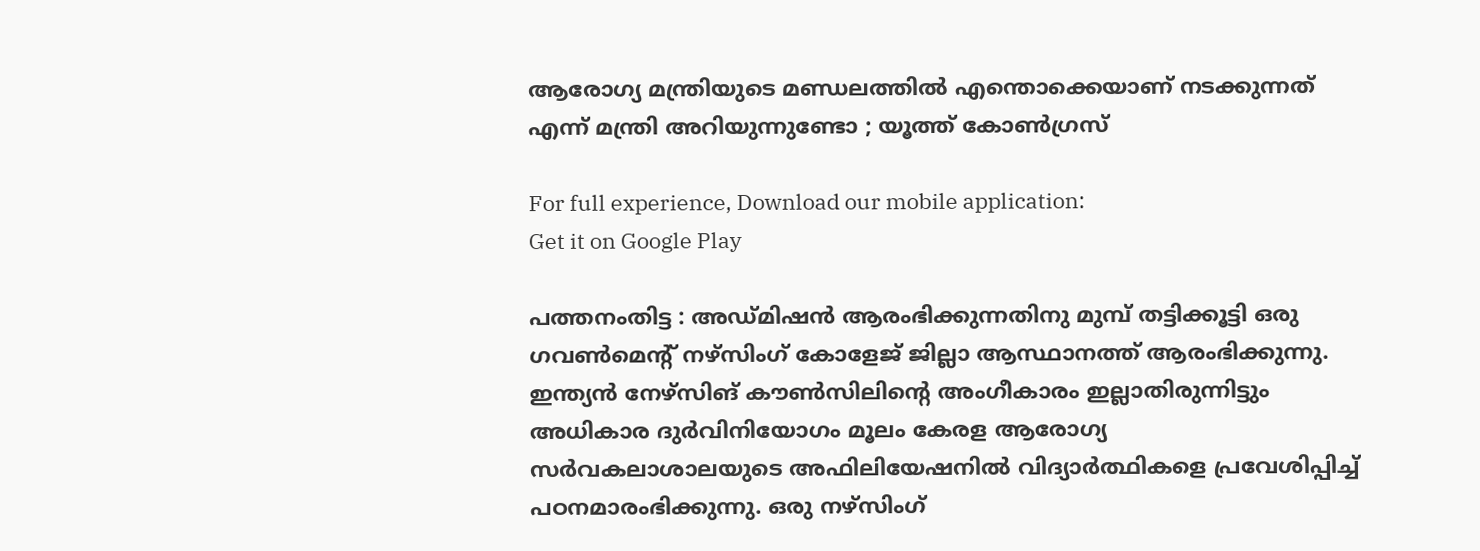ആരോഗ്യ മന്ത്രിയുടെ മണ്ഡലത്തിൽ എന്തൊക്കെയാണ് നടക്കുന്നത് എന്ന് മന്ത്രി അറിയുന്നുണ്ടോ ; യൂത്ത് കോൺഗ്രസ്

For full experience, Download our mobile application:
Get it on Google Play

പത്തനംതിട്ട : അഡ്മിഷൻ ആരംഭിക്കുന്നതിനു മുമ്പ് തട്ടിക്കൂട്ടി ഒരു ഗവൺമെന്റ് നഴ്സിംഗ് കോളേജ് ജില്ലാ ആസ്ഥാനത്ത് ആരംഭിക്കുന്നു. ഇന്ത്യൻ നേഴ്സിങ് കൗൺസിലിന്റെ അംഗീകാരം ഇല്ലാതിരുന്നിട്ടും അധികാര ദുർവിനിയോഗം മൂലം കേരള ആരോഗ്യ സർവകലാശാലയുടെ അഫിലിയേഷനിൽ വിദ്യാർത്ഥികളെ പ്രവേശിപ്പിച്ച് പഠനമാരംഭിക്കുന്നു. ഒരു നഴ്സിംഗ്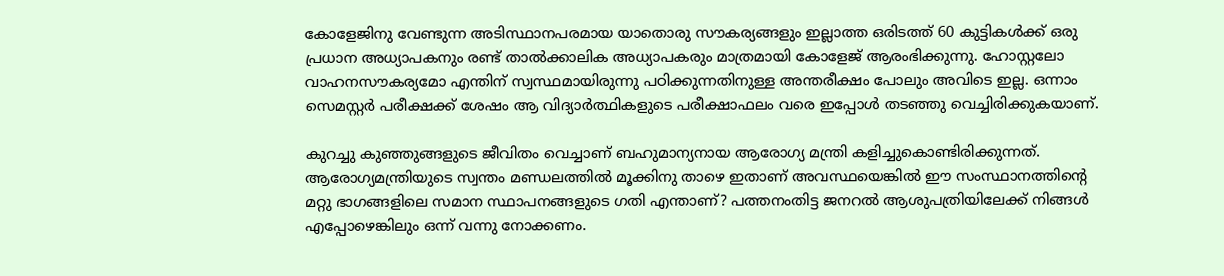കോളേജിനു വേണ്ടുന്ന അടിസ്ഥാനപരമായ യാതൊരു സൗകര്യങ്ങളും ഇല്ലാത്ത ഒരിടത്ത് 60 കുട്ടികൾക്ക് ഒരു പ്രധാന അധ്യാപകനും രണ്ട് താൽക്കാലിക അധ്യാപകരും മാത്രമായി കോളേജ് ആരംഭിക്കുന്നു. ഹോസ്റ്റലോ വാഹനസൗകര്യമോ എന്തിന് സ്വസ്ഥമായിരുന്നു പഠിക്കുന്നതിനുള്ള അന്തരീക്ഷം പോലും അവിടെ ഇല്ല. ഒന്നാം സെമസ്റ്റർ പരീക്ഷക്ക് ശേഷം ആ വിദ്യാർത്ഥികളുടെ പരീക്ഷാഫലം വരെ ഇപ്പോൾ തടഞ്ഞു വെച്ചിരിക്കുകയാണ്.

കുറച്ചു കുഞ്ഞുങ്ങളുടെ ജീവിതം വെച്ചാണ് ബഹുമാന്യനായ ആരോഗ്യ മന്ത്രി കളിച്ചുകൊണ്ടിരിക്കുന്നത്. ആരോഗ്യമന്ത്രിയുടെ സ്വന്തം മണ്ഡലത്തിൽ മൂക്കിനു താഴെ ഇതാണ് അവസ്ഥയെങ്കിൽ ഈ സംസ്ഥാനത്തിന്റെ മറ്റു ഭാഗങ്ങളിലെ സമാന സ്ഥാപനങ്ങളുടെ ഗതി എന്താണ്? പത്തനംതിട്ട ജനറൽ ആശുപത്രിയിലേക്ക് നിങ്ങൾ എപ്പോഴെങ്കിലും ഒന്ന് വന്നു നോക്കണം.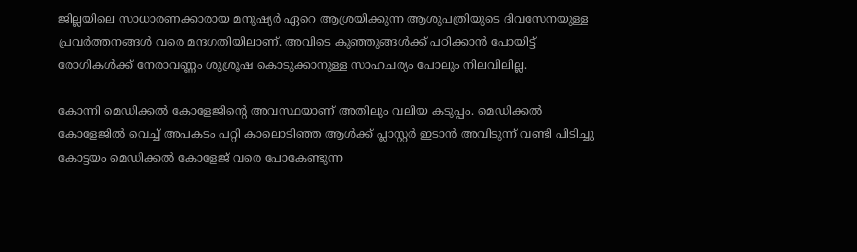ജില്ലയിലെ സാധാരണക്കാരായ മനുഷ്യർ ഏറെ ആശ്രയിക്കുന്ന ആശുപത്രിയുടെ ദിവസേനയുള്ള പ്രവർത്തനങ്ങൾ വരെ മന്ദഗതിയിലാണ്. അവിടെ കുഞ്ഞുങ്ങൾക്ക് പഠിക്കാൻ പോയിട്ട് രോഗികൾക്ക് നേരാവണ്ണം ശുശ്രൂഷ കൊടുക്കാനുള്ള സാഹചര്യം പോലും നിലവിലില്ല.

കോന്നി മെഡിക്കൽ കോളേജിന്റെ അവസ്ഥയാണ് അതിലും വലിയ കടുപ്പം. മെഡിക്കൽ കോളേജിൽ വെച്ച് അപകടം പറ്റി കാലൊടിഞ്ഞ ആൾക്ക് പ്ലാസ്റ്റർ ഇടാൻ അവിടുന്ന് വണ്ടി പിടിച്ചു കോട്ടയം മെഡിക്കൽ കോളേജ് വരെ പോകേണ്ടുന്ന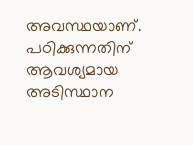അവസ്ഥയാണ്. പഠിക്കുന്നതിന് ആവശ്യമായ അടിസ്ഥാന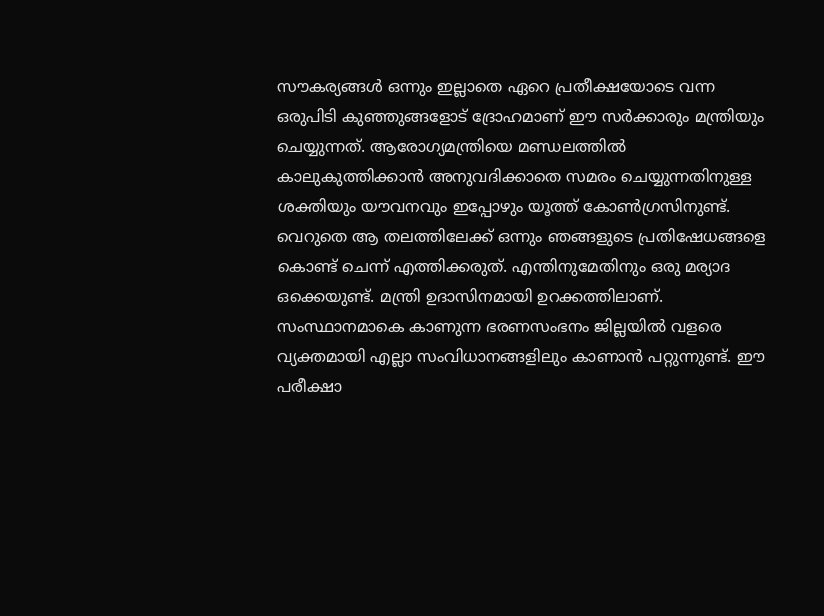സൗകര്യങ്ങൾ ഒന്നും ഇല്ലാതെ ഏറെ പ്രതീക്ഷയോടെ വന്ന ഒരുപിടി കുഞ്ഞുങ്ങളോട് ദ്രോഹമാണ് ഈ സർക്കാരും മന്ത്രിയും ചെയ്യുന്നത്. ആരോഗ്യമന്ത്രിയെ മണ്ഡലത്തിൽ കാലുകുത്തിക്കാൻ അനുവദിക്കാതെ സമരം ചെയ്യുന്നതിനുള്ള ശക്തിയും യൗവനവും ഇപ്പോഴും യൂത്ത് കോൺഗ്രസിനുണ്ട്. വെറുതെ ആ തലത്തിലേക്ക് ഒന്നും ഞങ്ങളുടെ പ്രതിഷേധങ്ങളെ കൊണ്ട് ചെന്ന് എത്തിക്കരുത്. എന്തിനുമേതിനും ഒരു മര്യാദ ഒക്കെയുണ്ട്. മന്ത്രി ഉദാസിനമായി ഉറക്കത്തിലാണ്. സംസ്ഥാനമാകെ കാണുന്ന ഭരണസംഭനം ജില്ലയിൽ വളരെ വ്യക്തമായി എല്ലാ സംവിധാനങ്ങളിലും കാണാൻ പറ്റുന്നുണ്ട്. ഈ പരീക്ഷാ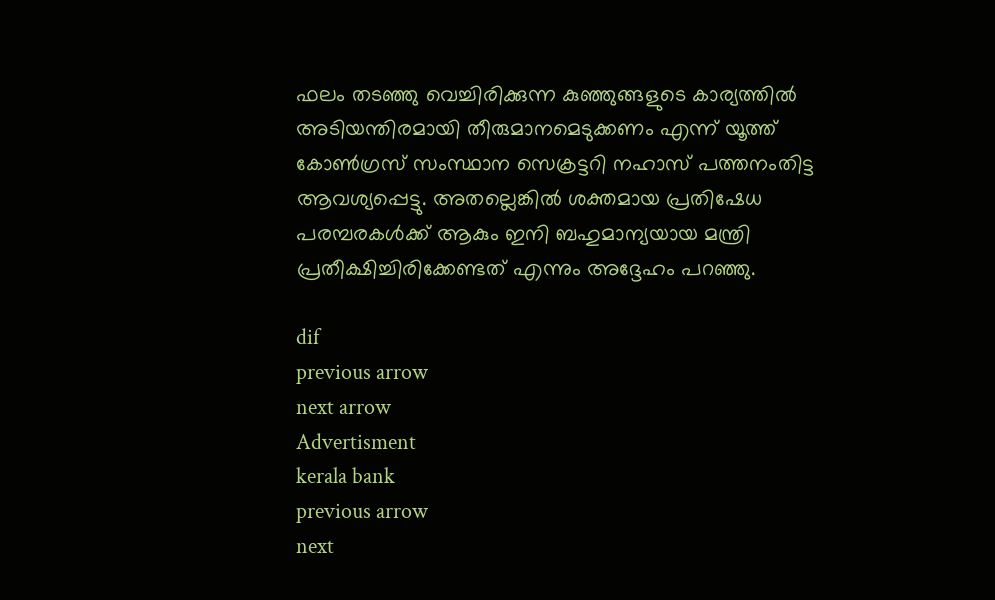ഫലം തടഞ്ഞു വെച്ചിരിക്കുന്ന കുഞ്ഞുങ്ങളുടെ കാര്യത്തിൽ അടിയന്തിരമായി തീരുമാനമെടുക്കണം എന്ന് യൂത്ത് കോൺഗ്രസ് സംസ്ഥാന സെക്രട്ടറി നഹാസ് പത്തനംതിട്ട ആവശ്യപ്പെട്ടു. അതല്ലെങ്കിൽ ശക്തമായ പ്രതിഷേധ പരമ്പരകൾക്ക് ആകും ഇനി ബഹുമാന്യയായ മന്ത്രി പ്രതീക്ഷിച്ചിരിക്കേണ്ടത് എന്നും അദ്ദേഹം പറഞ്ഞു.

dif
previous arrow
next arrow
Advertisment
kerala bank
previous arrow
next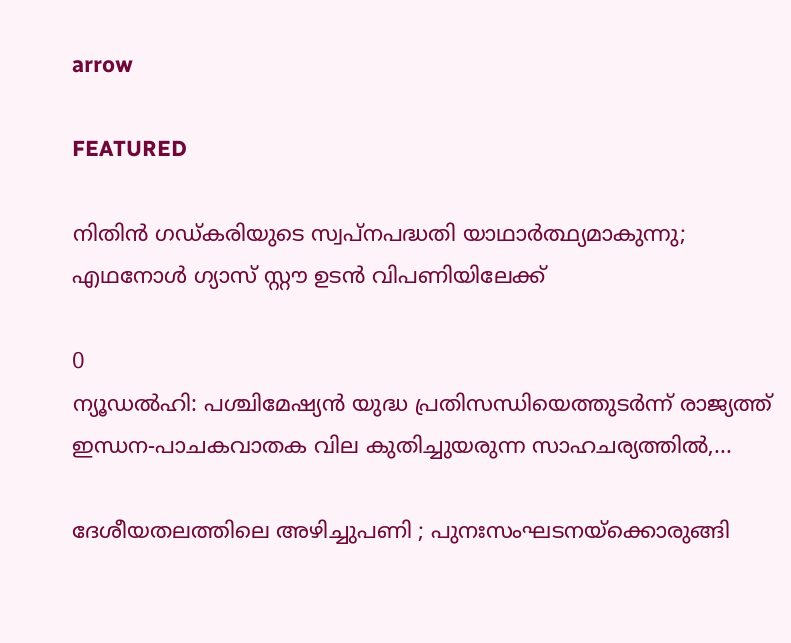arrow

FEATURED

നിതിൻ ഗഡ്കരിയുടെ സ്വപ്നപദ്ധതി യാഥാർത്ഥ്യമാകുന്നു; എഥനോള്‍ ഗ്യാസ് സ്റ്റൗ ഉടൻ വിപണിയിലേക്ക്

0
ന്യൂഡൽഹി: പശ്ചിമേഷ്യൻ യുദ്ധ പ്രതിസന്ധിയെത്തുടർന്ന് രാജ്യത്ത് ഇന്ധന-പാചകവാതക വില കുതിച്ചുയരുന്ന സാഹചര്യത്തിൽ,...

ദേശീയതലത്തിലെ അഴിച്ചുപണി ; പുനഃസംഘടനയ്ക്കൊരുങ്ങി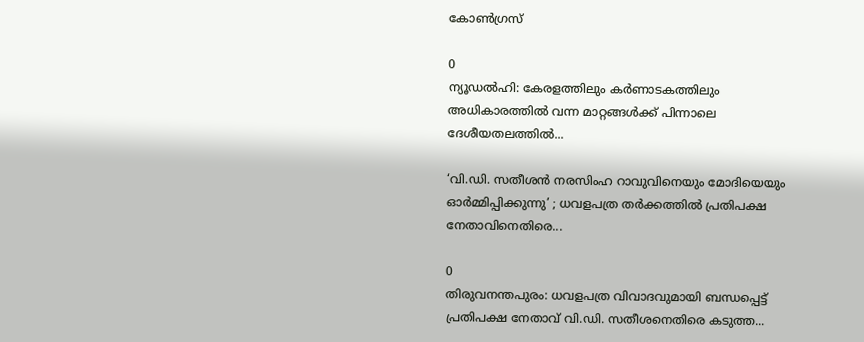കോൺഗ്രസ്

0
ന്യൂഡൽഹി: കേരളത്തിലും കർണാടകത്തിലും അധികാരത്തിൽ വന്ന മാറ്റങ്ങൾക്ക് പിന്നാലെ ദേശീയതലത്തിൽ...

‘വി.ഡി. സതീശൻ നരസിംഹ റാവുവിനെയും മോദിയെയും ഓർമ്മിപ്പിക്കുന്നു’ ; ധവളപത്ര തർക്കത്തിൽ പ്രതിപക്ഷ നേതാവിനെതിരെ...

0
തിരുവനന്തപുരം: ധവളപത്ര വിവാദവുമായി ബന്ധപ്പെട്ട് പ്രതിപക്ഷ നേതാവ് വി.ഡി. സതീശനെതിരെ കടുത്ത...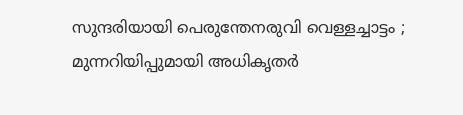സുന്ദരിയായി പെരുന്തേനരുവി വെള്ളച്ചാട്ടം ; മുന്നറിയിപ്പുമായി അധികൃതർ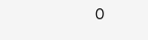0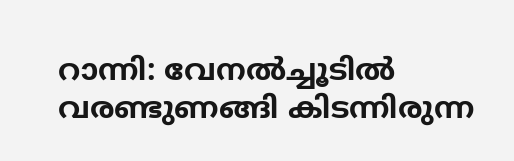റാന്നി: വേനൽച്ചൂടിൽ വരണ്ടുണങ്ങി കിടന്നിരുന്ന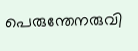പെരുന്തേനരുവി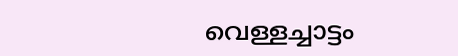വെള്ളച്ചാട്ടം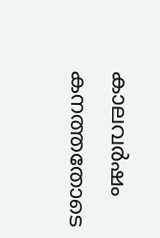കാലവർഷം കനത്തതോടെ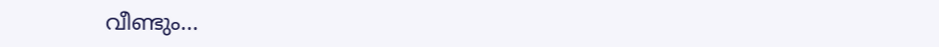വീണ്ടും...